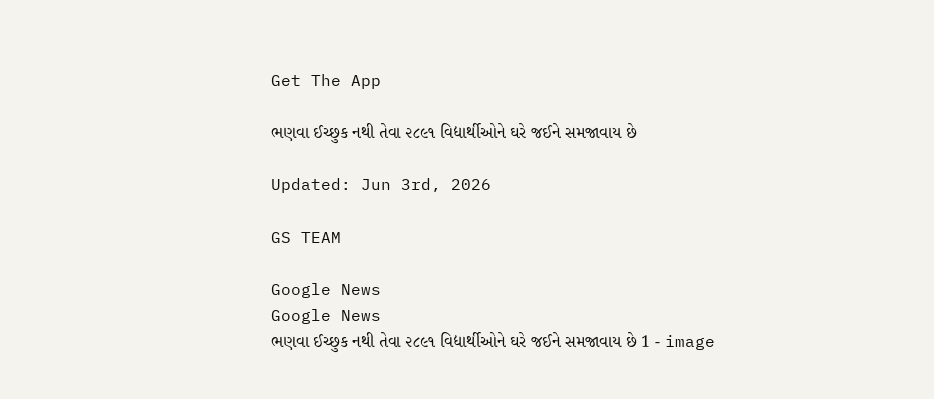Get The App

ભણવા ઈચ્છુક નથી તેવા ૨૮૯૧ વિદ્યાર્થીઓને ઘરે જઈને સમજાવાય છે

Updated: Jun 3rd, 2026

GS TEAM

Google News
Google News
ભણવા ઈચ્છુક નથી તેવા ૨૮૯૧ વિદ્યાર્થીઓને ઘરે જઈને સમજાવાય છે 1 - image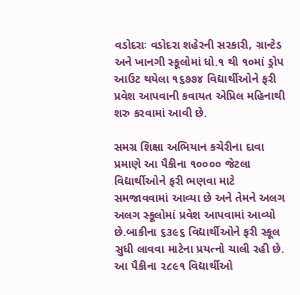વડોદરાઃ વડોદરા શહેરની સરકારી, ગ્રાન્ટેડ અને ખાનગી સ્કૂલોમાં ધો.૧ થી ૧૦માં ડ્રોપ આઉટ થયેલા ૧૬૭૭૪ વિદ્યાર્થીઓને ફરી પ્રવેશ આપવાની કવાયત એપ્રિલ મહિનાથી શરુ કરવામાં આવી છે.

સમગ્ર શિક્ષા અભિયાન કચેરીના દાવા પ્રમાણે આ પૈકીના ૧૦૦૦૦ જેટલા વિદ્યાર્થીઓને ફરી ભણવા માટે સમજાવવામાં આવ્યા છે અને તેમને અલગ અલગ સ્કૂલોમાં પ્રવેશ આપવામાં આવ્યો છે.બાકીના ૬૩૯૬ વિદ્યાર્થીઓને ફરી સ્કૂલ સુધી લાવવા માટેના પ્રયત્નો ચાલી રહી છે. આ પૈકીના ૨૮૯૧ વિદ્યાર્થીઓ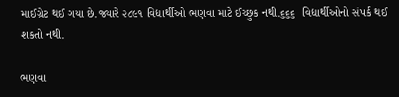માઈગ્રેટ થઈ ગયા છે.જ્યારે ૨૮૯૧ વિદ્યાર્થીઓ ભણવા માટે ઈચ્છુક નથી.૬૬૬  વિદ્યાર્થીઓનો સંપર્ક થઈ શકતો નથી.

ભણવા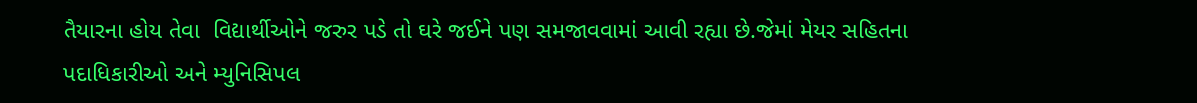તૈયારના હોય તેવા  વિદ્યાર્થીઓને જરુર પડે તો ઘરે જઈને પણ સમજાવવામાં આવી રહ્યા છે.જેમાં મેયર સહિતના પદાધિકારીઓ અને મ્યુનિસિપલ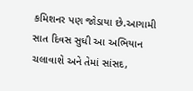કમિશનર પણ જોડાયા છે.આગામી સાત દિવસ સુધી આ અભિયાન ચલાવાશે અને તેમાં સાંસદ,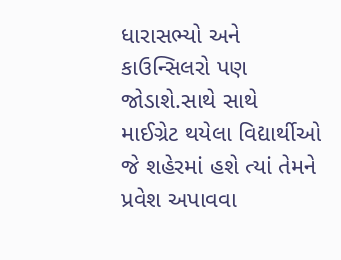ધારાસભ્યો અને કાઉન્સિલરો પણ જોડાશે.સાથે સાથે માઈગ્રેટ થયેલા વિદ્યાર્થીઓ જે શહેરમાં હશે ત્યાં તેમને પ્રવેશ અપાવવા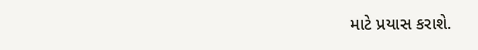માટે પ્રયાસ કરાશે.